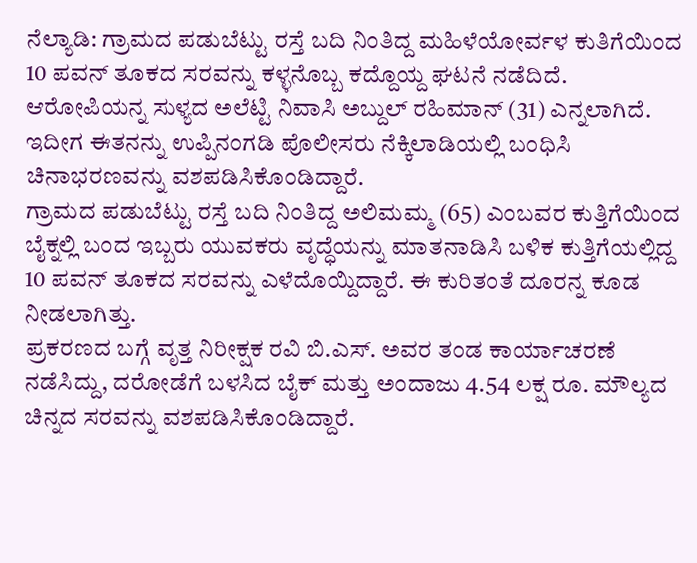ನೆಲ್ಯಾಡಿ: ಗ್ರಾಮದ ಪಡುಬೆಟ್ಟು ರಸ್ತೆ ಬದಿ ನಿಂತಿದ್ದ ಮಹಿಳೆಯೋರ್ವಳ ಕುತಿಗೆಯಿಂದ 10 ಪವನ್ ತೂಕದ ಸರವನ್ನು ಕಳ್ಳನೊಬ್ಬ ಕದ್ದೊಯ್ದ ಘಟನೆ ನಡೆದಿದೆ.
ಆರೋಪಿಯನ್ನ ಸುಳ್ಯದ ಅಲೆಟ್ಟಿ ನಿವಾಸಿ ಅಬ್ದುಲ್ ರಹಿಮಾನ್ (31) ಎನ್ನಲಾಗಿದೆ. ಇದೀಗ ಈತನನ್ನು ಉಪ್ಪಿನಂಗಡಿ ಪೊಲೀಸರು ನೆಕ್ಕಿಲಾಡಿಯಲ್ಲಿ ಬಂಧಿಸಿ ಚಿನಾಭರಣವನ್ನು ವಶಪಡಿಸಿಕೊಂಡಿದ್ದಾರೆ.
ಗ್ರಾಮದ ಪಡುಬೆಟ್ಟು ರಸ್ತೆ ಬದಿ ನಿಂತಿದ್ದ ಅಲಿಮಮ್ಮ (65) ಎಂಬವರ ಕುತ್ತಿಗೆಯಿಂದ ಬೈಕ್ನಲ್ಲಿ ಬಂದ ಇಬ್ಬರು ಯುವಕರು ವೃದ್ಧೆಯನ್ನು ಮಾತನಾಡಿಸಿ ಬಳಿಕ ಕುತ್ತಿಗೆಯಲ್ಲಿದ್ದ 10 ಪವನ್ ತೂಕದ ಸರವನ್ನು ಎಳೆದೊಯ್ದಿದ್ದಾರೆ. ಈ ಕುರಿತಂತೆ ದೂರನ್ನ ಕೂಡ ನೀಡಲಾಗಿತ್ತು.
ಪ್ರಕರಣದ ಬಗ್ಗೆ ವೃತ್ತ ನಿರೀಕ್ಷಕ ರವಿ ಬಿ.ಎಸ್. ಅವರ ತಂಡ ಕಾರ್ಯಾಚರಣೆ ನಡೆಸಿದ್ದು, ದರೋಡೆಗೆ ಬಳಸಿದ ಬೈಕ್ ಮತ್ತು ಅಂದಾಜು 4.54 ಲಕ್ಷ ರೂ. ಮೌಲ್ಯದ ಚಿನ್ನದ ಸರವನ್ನು ವಶಪಡಿಸಿಕೊಂಡಿದ್ದಾರೆ.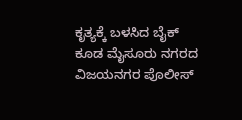ಕೃತ್ಯಕ್ಕೆ ಬಳಸಿದ ಬೈಕ್ ಕೂಡ ಮೈಸೂರು ನಗರದ ವಿಜಯನಗರ ಪೊಲೀಸ್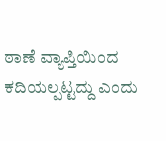ಠಾಣೆ ವ್ಯಾಪ್ತಿಯಿಂದ ಕದಿಯಲ್ಪಟ್ಟದ್ದು ಎಂದು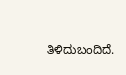ತಿಳಿದುಬಂದಿದೆ.